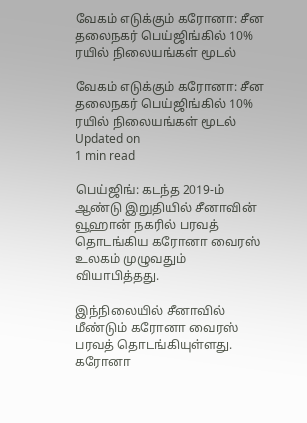வேகம் எடுக்கும் கரோனா: சீன தலைநகர் பெய்ஜிங்கில் 10% ரயில் நிலையங்கள் மூடல்

வேகம் எடுக்கும் கரோனா: சீன தலைநகர் பெய்ஜிங்கில் 10% ரயில் நிலையங்கள் மூடல்
Updated on
1 min read

பெய்ஜிங்: கடந்த 2019-ம் ஆண்டு இறுதியில் சீனாவின் வூஹான் நகரில் பரவத் தொடங்கிய கரோனா வைரஸ் உலகம் முழுவதும் வியாபித்தது.

இந்நிலையில் சீனாவில் மீண்டும் கரோனா வைரஸ் பரவத் தொடங்கியுள்ளது. கரோனா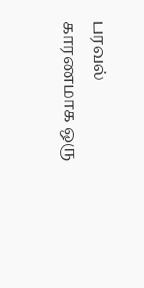பரவல் காரணமாக ஒரு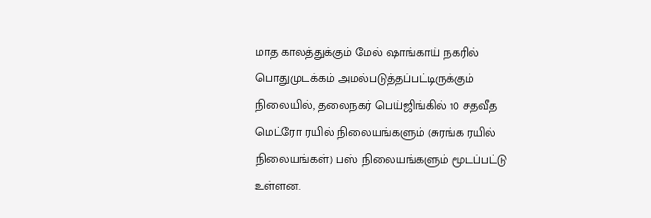மாத காலத்துக்கும் மேல் ஷாங்காய் நகரில் பொதுமுடக்கம் அமல்படுத்தப்பட்டிருக்கும் நிலையில், தலைநகர் பெய்ஜிங்கில் 10 சதவீத மெட்ரோ ரயில் நிலையங்களும் (சுரங்க ரயில் நிலையங்கள்) பஸ் நிலையங்களும் மூடப்பட்டு உள்ளன.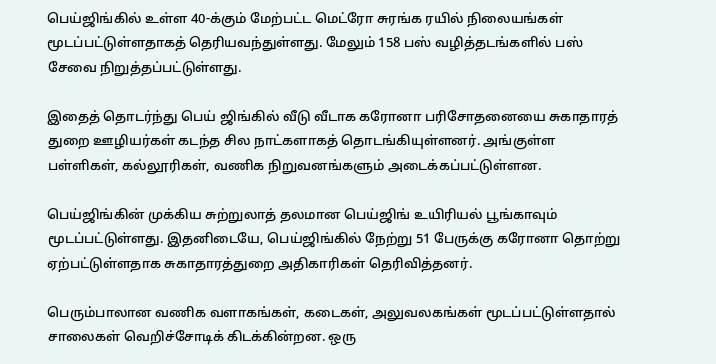பெய்ஜிங்கில் உள்ள 40-க்கும் மேற்பட்ட மெட்ரோ சுரங்க ரயில் நிலையங்கள் மூடப்பட்டுள்ளதாகத் தெரியவந்துள்ளது. மேலும் 158 பஸ் வழித்தடங்களில் பஸ் சேவை நிறுத்தப்பட்டுள்ளது.

இதைத் தொடர்ந்து பெய் ஜிங்கில் வீடு வீடாக கரோனா பரிசோதனையை சுகாதாரத் துறை ஊழியர்கள் கடந்த சில நாட்களாகத் தொடங்கியுள்ளனர். அங்குள்ள பள்ளிகள், கல்லூரிகள், வணிக நிறுவனங்களும் அடைக்கப்பட்டுள்ளன.

பெய்ஜிங்கின் முக்கிய சுற்றுலாத் தலமான பெய்ஜிங் உயிரியல் பூங்காவும் மூடப்பட்டுள்ளது. இதனிடையே, பெய்ஜிங்கில் நேற்று 51 பேருக்கு கரோனா தொற்று ஏற்பட்டுள்ளதாக சுகாதாரத்துறை அதிகாரிகள் தெரிவித்தனர்.

பெரும்பாலான வணிக வளாகங்கள், கடைகள், அலுவலகங்கள் மூடப்பட்டுள்ளதால் சாலைகள் வெறிச்சோடிக் கிடக்கின்றன. ஒரு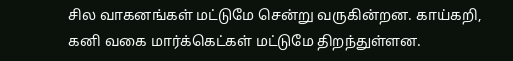சில வாகனங்கள் மட்டுமே சென்று வருகின்றன. காய்கறி, கனி வகை மார்க்கெட்கள் மட்டுமே திறந்துள்ளன.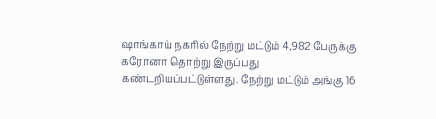ஷாங்காய் நகரில் நேற்று மட்டும் 4,982 பேருக்கு கரோனா தொற்று இருப்பது கண்டறியப்பட்டுள்ளது. நேற்று மட்டும் அங்கு 16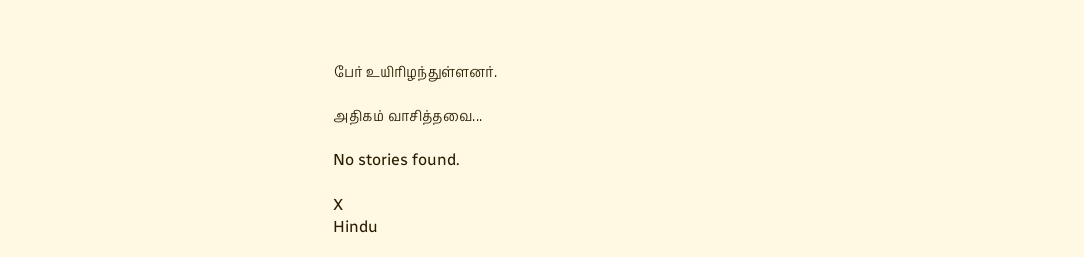பேர் உயிரிழந்துள்ளனர்.

அதிகம் வாசித்தவை...

No stories found.

X
Hindu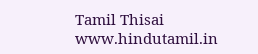Tamil Thisai
www.hindutamil.in